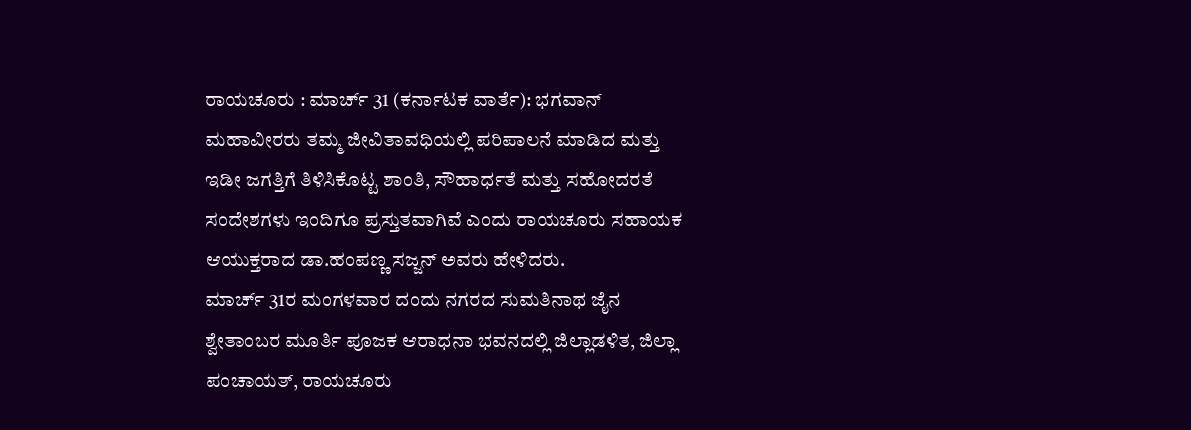ರಾಯಚೂರು : ಮಾರ್ಚ್ 31 (ಕರ್ನಾಟಕ ವಾರ್ತೆ): ಭಗವಾನ್ ಮಹಾವೀರರು ತಮ್ಮ ಜೀವಿತಾವಧಿಯಲ್ಲಿ ಪರಿಪಾಲನೆ ಮಾಡಿದ ಮತ್ತು ಇಡೀ ಜಗತ್ತಿಗೆ ತಿಳಿಸಿಕೊಟ್ಟ ಶಾಂತಿ, ಸೌಹಾರ್ಧತೆ ಮತ್ತು ಸಹೋದರತೆ ಸಂದೇಶಗಳು ಇಂದಿಗೂ ಪ್ರಸ್ತುತವಾಗಿವೆ ಎಂದು ರಾಯಚೂರು ಸಹಾಯಕ ಆಯುಕ್ತರಾದ ಡಾ.ಹಂಪಣ್ಣ ಸಜ್ಜನ್ ಅವರು ಹೇಳಿದರು.
ಮಾರ್ಚ್ 31ರ ಮಂಗಳವಾರ ದಂದು ನಗರದ ಸುಮತಿನಾಥ ಜೈನ ಶ್ವೇತಾಂಬರ ಮೂರ್ತಿ ಪೂಜಕ ಆರಾಧನಾ ಭವನದಲ್ಲಿ ಜಿಲ್ಲಾಡಳಿತ, ಜಿಲ್ಲಾ ಪಂಚಾಯತ್, ರಾಯಚೂರು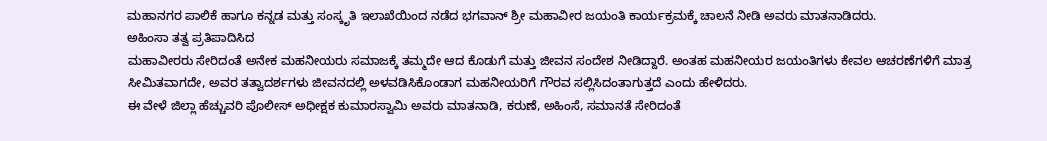ಮಹಾನಗರ ಪಾಲಿಕೆ ಹಾಗೂ ಕನ್ನಡ ಮತ್ತು ಸಂಸ್ಕೃತಿ ಇಲಾಖೆಯಿಂದ ನಡೆದ ಭಗವಾನ್ ಶ್ರೀ ಮಹಾವೀರ ಜಯಂತಿ ಕಾರ್ಯಕ್ರಮಕ್ಕೆ ಚಾಲನೆ ನೀಡಿ ಅವರು ಮಾತನಾಡಿದರು.
ಅಹಿಂಸಾ ತತ್ವ ಪ್ರತಿಪಾದಿಸಿದ
ಮಹಾವೀರರು ಸೇರಿದಂತೆ ಅನೇಕ ಮಹನೀಯರು ಸಮಾಜಕ್ಕೆ ತಮ್ಮದೇ ಆದ ಕೊಡುಗೆ ಮತ್ತು ಜೀವನ ಸಂದೇಶ ನೀಡಿದ್ದಾರೆ. ಅಂತಹ ಮಹನೀಯರ ಜಯಂತಿಗಳು ಕೇವಲ ಆಚರಣೆಗಳಿಗೆ ಮಾತ್ರ ಸೀಮಿತವಾಗದೇ, ಅವರ ತತ್ವಾದರ್ಶಗಳು ಜೀವನದಲ್ಲಿ ಅಳವಡಿಸಿಕೊಂಡಾಗ ಮಹನೀಯರಿಗೆ ಗೌರವ ಸಲ್ಲಿಸಿದಂತಾಗುತ್ತದೆ ಎಂದು ಹೇಳಿದರು.
ಈ ವೇಳೆ ಜಿಲ್ಲಾ ಹೆಚ್ಚುವರಿ ಪೊಲೀಸ್ ಅಧೀಕ್ಷಕ ಕುಮಾರಸ್ವಾಮಿ ಅವರು ಮಾತನಾಡಿ, ಕರುಣೆ, ಅಹಿಂಸೆ, ಸಮಾನತೆ ಸೇರಿದಂತೆ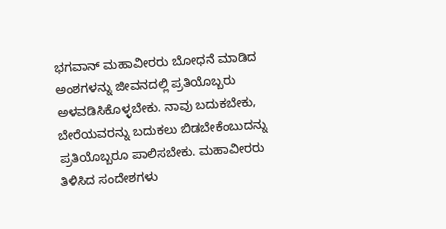ಭಗವಾನ್ ಮಹಾವೀರರು ಬೋಧನೆ ಮಾಡಿದ ಅಂಶಗಳನ್ನು ಜೀವನದಲ್ಲಿ ಪ್ರತಿಯೊಬ್ಬರು ಅಳವಡಿಸಿಕೊಳ್ಳಬೇಕು. ನಾವು ಬದುಕಬೇಕು, ಬೇರೆಯವರನ್ನು ಬದುಕಲು ಬಿಡಬೇಕೆಂಬುದನ್ನು ಪ್ರತಿಯೊಬ್ಬರೂ ಪಾಲಿಸಬೇಕು. ಮಹಾವೀರರು ತಿಳಿಸಿದ ಸಂದೇಶಗಳು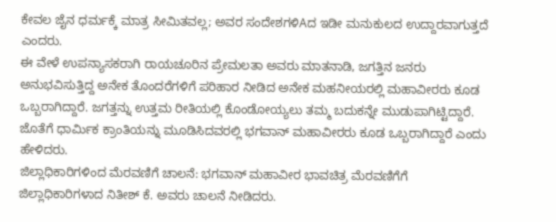ಕೇವಲ ಜೈನ ಧರ್ಮಕ್ಕೆ ಮಾತ್ರ ಸೀಮಿತವಲ್ಲ; ಅವರ ಸಂದೇಶಗಳಿAದ ಇಡೀ ಮನುಕುಲದ ಉದ್ದಾರವಾಗುತ್ತದೆ ಎಂದರು.
ಈ ವೇಳೆ ಉಪನ್ಯಾಸಕರಾಗಿ ರಾಯಚೂರಿನ ಪ್ರೇಮಲತಾ ಅವರು ಮಾತನಾಡಿ, ಜಗತ್ತಿನ ಜನರು ಅನುಭವಿಸುತ್ತಿದ್ದ ಅನೇಕ ತೊಂದರೆಗಳಿಗೆ ಪರಿಹಾರ ನೀಡಿದ ಅನೇಕ ಮಹನೀಯರಲ್ಲಿ ಮಹಾವೀರರು ಕೂಡ ಒಬ್ಬರಾಗಿದ್ದಾರೆ. ಜಗತ್ತನ್ನು ಉತ್ತಮ ರೀತಿಯಲ್ಲಿ ಕೊಂಡೋಯ್ಯಲು ತಮ್ಮ ಬದುಕನ್ನೇ ಮುಡುಪಾಗಿಟ್ಟಿದ್ದಾರೆ. ಜೊತೆಗೆ ಧಾರ್ಮಿಕ ಕ್ರಾಂತಿಯನ್ನು ಮೂಡಿಸಿದವರಲ್ಲಿ ಭಗವಾನ್ ಮಹಾವೀರರು ಕೂಡ ಒಬ್ಬರಾಗಿದ್ದಾರೆ ಎಂದು ಹೇಳಿದರು.
ಜಿಲ್ಲಾಧಿಕಾರಿಗಳಿಂದ ಮೆರವಣಿಗೆ ಚಾಲನೆ: ಭಗವಾನ್ ಮಹಾವೀರ ಭಾವಚಿತ್ರ ಮೆರವಣಿಗೆಗೆ ಜಿಲ್ಲಾಧಿಕಾರಿಗಳಾದ ನಿತೀಶ್ ಕೆ. ಅವರು ಚಾಲನೆ ನೀಡಿದರು.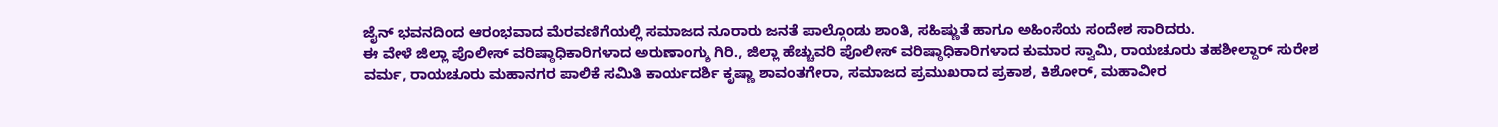ಜೈನ್ ಭವನದಿಂದ ಆರಂಭವಾದ ಮೆರವಣಿಗೆಯಲ್ಲಿ ಸಮಾಜದ ನೂರಾರು ಜನತೆ ಪಾಲ್ಗೊಂಡು ಶಾಂತಿ, ಸಹಿಷ್ಣುತೆ ಹಾಗೂ ಅಹಿಂಸೆಯ ಸಂದೇಶ ಸಾರಿದರು.
ಈ ವೇಳೆ ಜಿಲ್ಲಾ ಪೊಲೀಸ್ ವರಿಷ್ಠಾಧಿಕಾರಿಗಳಾದ ಅರುಣಾಂಗ್ಶು ಗಿರಿ., ಜಿಲ್ಲಾ ಹೆಚ್ಚುವರಿ ಪೊಲೀಸ್ ವರಿಷ್ಠಾಧಿಕಾರಿಗಳಾದ ಕುಮಾರ ಸ್ವಾಮಿ, ರಾಯಚೂರು ತಹಶೀಲ್ದಾರ್ ಸುರೇಶ ವರ್ಮ, ರಾಯಚೂರು ಮಹಾನಗರ ಪಾಲಿಕೆ ಸಮಿತಿ ಕಾರ್ಯದರ್ಶಿ ಕೃಷ್ಣಾ ಶಾವಂತಗೇರಾ, ಸಮಾಜದ ಪ್ರಮುಖರಾದ ಪ್ರಕಾಶ, ಕಿಶೋರ್, ಮಹಾವೀರ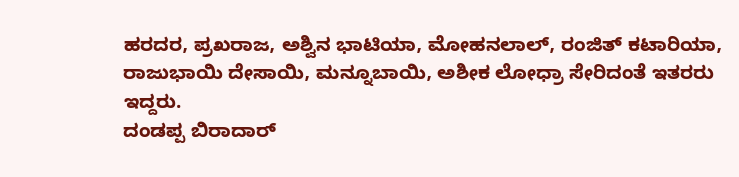ಹರದರ, ಪ್ರಖರಾಜ, ಅಶ್ವಿನ ಭಾಟಿಯಾ, ಮೋಹನಲಾಲ್, ರಂಜಿತ್ ಕಟಾರಿಯಾ, ರಾಜುಭಾಯಿ ದೇಸಾಯಿ, ಮನ್ನೂಬಾಯಿ, ಅಶೀಕ ಲೋಧ್ರಾ ಸೇರಿದಂತೆ ಇತರರು ಇದ್ದರು.
ದಂಡಪ್ಪ ಬಿರಾದಾರ್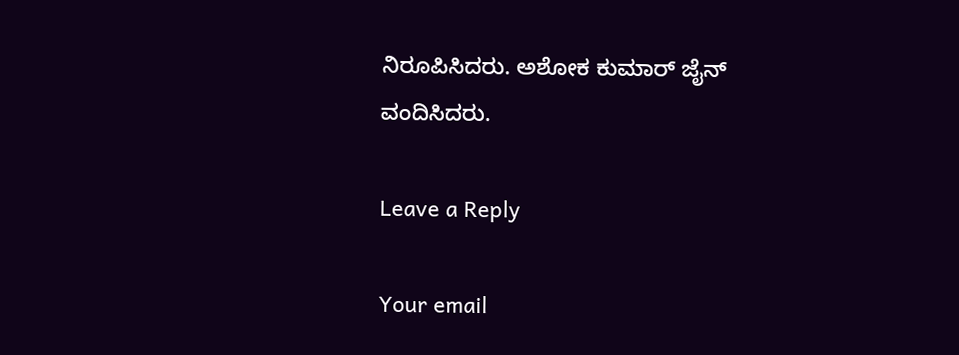ನಿರೂಪಿಸಿದರು. ಅಶೋಕ ಕುಮಾರ್ ಜೈನ್ ವಂದಿಸಿದರು.

Leave a Reply

Your email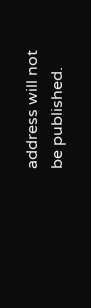address will not be published.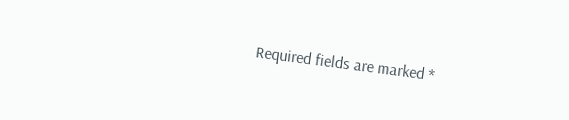Required fields are marked *